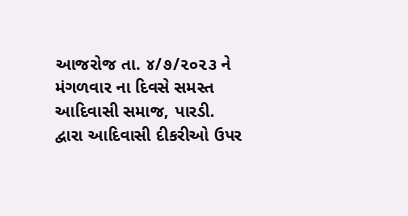આજરોજ તા. ૪/૭/૨૦૨૩ ને મંગળવાર ના દિવસે સમસ્ત આદિવાસી સમાજ, પારડી. દ્વારા આદિવાસી દીકરીઓ ઉપર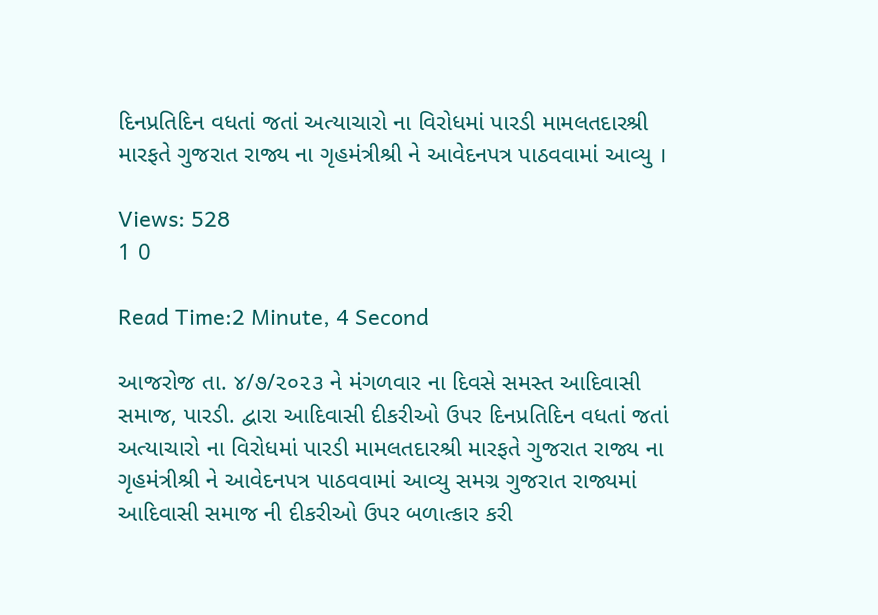દિનપ્રતિદિન વધતાં જતાં અત્યાચારો ના વિરોધમાં પારડી મામલતદારશ્રી મારફતે ગુજરાત રાજ્ય ના ગૃહમંત્રીશ્રી ને આવેદનપત્ર પાઠવવામાં આવ્યુ ।

Views: 528
1 0

Read Time:2 Minute, 4 Second

આજરોજ તા. ૪/૭/૨૦૨૩ ને મંગળવાર ના દિવસે સમસ્ત આદિવાસી સમાજ, પારડી. દ્વારા આદિવાસી દીકરીઓ ઉપર દિનપ્રતિદિન વધતાં જતાં અત્યાચારો ના વિરોધમાં પારડી મામલતદારશ્રી મારફતે ગુજરાત રાજ્ય ના ગૃહમંત્રીશ્રી ને આવેદનપત્ર પાઠવવામાં આવ્યુ સમગ્ર ગુજરાત રાજ્યમાં આદિવાસી સમાજ ની દીકરીઓ ઉપર બળાત્કાર કરી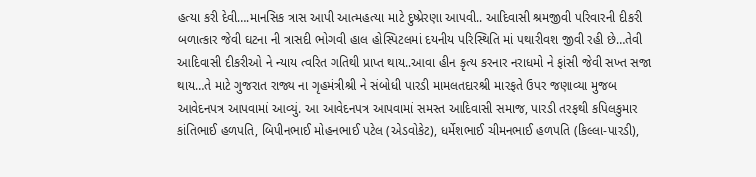હત્યા કરી દેવી….માનસિક ત્રાસ આપી આત્મહત્યા માટે દુષ્પ્રેરણા આપવી.. આદિવાસી શ્રમજીવી પરિવારની દીકરી બળાત્કાર જેવી ઘટના ની ત્રાસદી ભોગવી હાલ હોસ્પિટલમાં દયનીય પરિસ્થિતિ માં પથારીવશ જીવી રહી છે…તેવી આદિવાસી દીકરીઓ ને ન્યાય ત્વરિત ગતિથી પ્રાપ્ત થાય..આવા હીન કૃત્ય કરનાર નરાધમો‌ ને ફાંસી જેવી સખ્ત સજા થાય…તે માટે ગુજરાત રાજ્ય ના ગૃહમંત્રીશ્રી ને સંબોધી પારડી મામલતદારશ્રી મારફતે ઉપર જણાવ્યા મુજબ આવેદનપત્ર આપવામાં આવ્યું. આ આવેદનપત્ર આપવામાં સમસ્ત આદિવાસી સમાજ, પારડી તરફથી કપિલકુમાર કાંતિભાઈ હળપતિ, બિપીનભાઈ મોહનભાઈ પટેલ (એડવોકેટ), ધર્મેશભાઈ ચીમનભાઈ હળપતિ (કિલ્લા-પારડી),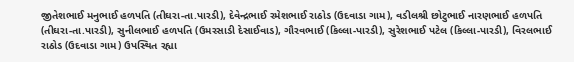જીતેશભાઈ મનુભાઈ હળપતિ (તીઘરા-તા.પારડી), દેવેન્દ્રભાઈ રમેશભાઈ રાઠોડ (ઉદવાડા ગામ), વડીલશ્રી છોટુભાઈ નારણભાઈ હળપતિ (તીઘરા-તા.પારડી), સુનીલભાઈ હળપતિ (ઉમરસાડી દેસાઈવાડ), ગૌરવભાઈ (કિલ્લા-પારડી), સુરેશભાઈ પટેલ (કિલ્લા-પારડી), વિરલભાઈ રાઠોડ (ઉદવાડા ગામ) ઉપસ્થિત રહ્યા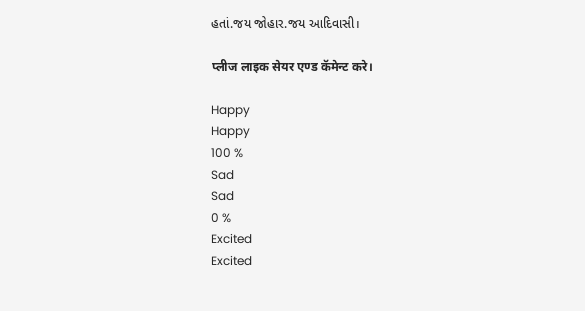હતાં.જય જોહાર.જય આદિવાસી।

प्लीज लाइक सेयर एण्ड कॅमेन्ट करे।

Happy
Happy
100 %
Sad
Sad
0 %
Excited
Excited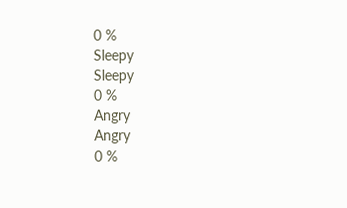0 %
Sleepy
Sleepy
0 %
Angry
Angry
0 %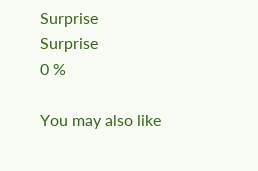Surprise
Surprise
0 %

You may also like